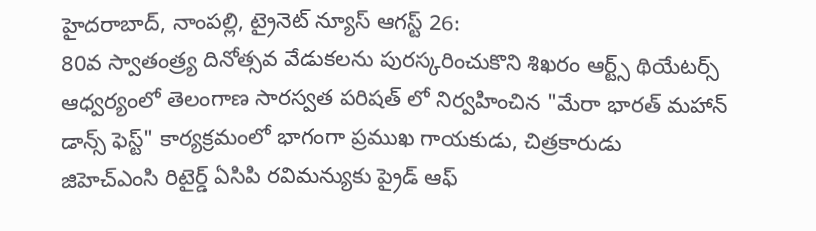హైదరాబాద్, నాంపల్లి, ట్రైనెట్ న్యూస్ ఆగస్ట్ 26:
80వ స్వాతంత్ర్య దినోత్సవ వేడుకలను పురస్కరించుకొని శిఖరం ఆర్ట్స్ థియేటర్స్ ఆధ్వర్యంలో తెలంగాణ సారస్వత పరిషత్ లో నిర్వహించిన "మేరా భారత్ మహాన్ డాన్స్ ఫెస్ట్" కార్యక్రమంలో భాగంగా ప్రముఖ గాయకుడు, చిత్రకారుడు
జిహెచ్ఎంసి రిటైర్డ్ ఏసిపి రవిమన్యుకు ప్రైడ్ ఆఫ్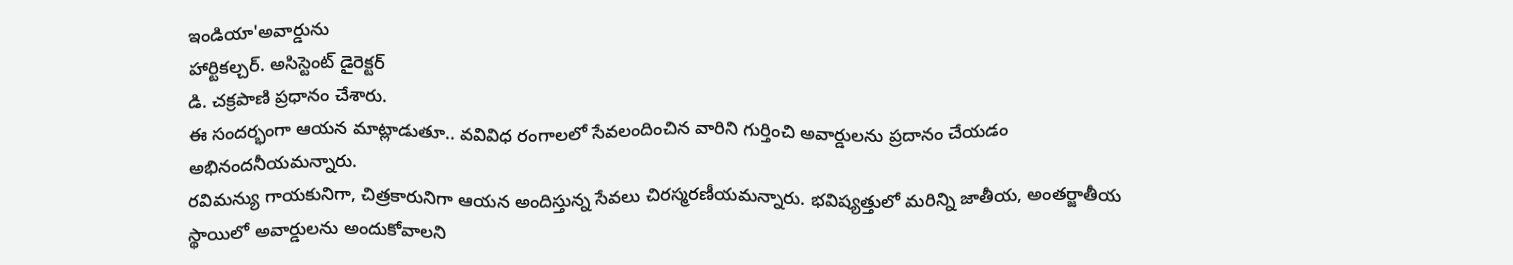ఇండియా'అవార్డును
హార్టికల్చర్. అసిస్టెంట్ డైరెక్టర్
డి. చక్రపాణి ప్రధానం చేశారు.
ఈ సందర్భంగా ఆయన మాట్లాడుతూ.. వవివిధ రంగాలలో సేవలందించిన వారిని గుర్తించి అవార్డులను ప్రదానం చేయడం అభినందనీయమన్నారు.
రవిమన్యు గాయకునిగా, చిత్రకారునిగా ఆయన అందిస్తున్న సేవలు చిరస్మరణీయమన్నారు. భవిష్యత్తులో మరిన్ని జాతీయ, అంతర్జాతీయ స్థాయిలో అవార్డులను అందుకోవాలని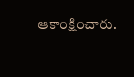ఆకాంక్షించారు.